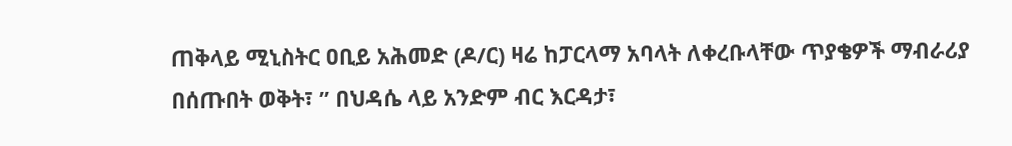ጠቅላይ ሚኒስትር ዐቢይ አሕመድ (ዶ/ር) ዛሬ ከፓርላማ አባላት ለቀረቡላቸው ጥያቄዎች ማብራሪያ በሰጡበት ወቅት፣ ” በህዳሴ ላይ አንድም ብር እርዳታ፣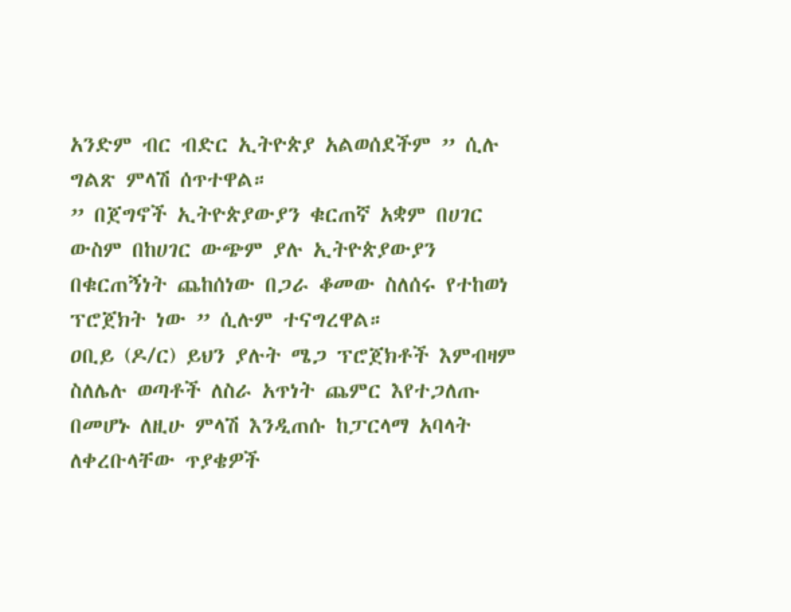አንድም ብር ብድር ኢትዮጵያ አልወሰደችም ” ሲሉ ግልጽ ምላሽ ሰጥተዋል።
” በጀግኖች ኢትዮጵያውያን ቁርጠኛ አቋም በሀገር ውስም በከሀገር ውጭም ያሉ ኢትዮጵያውያን በቁርጠኝነት ጨከሰነው በጋራ ቆመው ስለሰሩ የተከወነ ፕሮጀክት ነው ” ሲሉም ተናግረዋል።
ዐቢይ (ዶ/ር) ይህን ያሉት ሜጋ ፕሮጀክቶች እምብዛም ስለሌሉ ወጣቶች ለስራ አጥነት ጨምር እየተጋለጡ በመሆኑ ለዚሁ ምላሽ እንዲጠሱ ከፓርላማ አባላት ለቀረቡላቸው ጥያቄዎች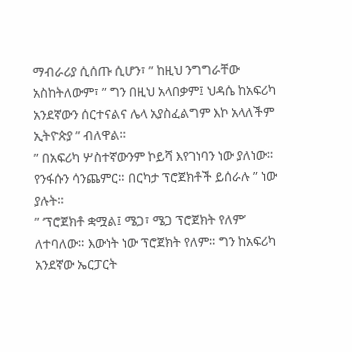ማብራሪያ ሲሰጡ ሲሆን፣ ” ከዚህ ንግግራቸው አስከትለውም፣ ” ግን በዚህ አላበቃም፤ ህዳሴ ከአፍሪካ አንደኛውን ሰርተናልና ሌላ አያስፈልግም እኮ አላለችም ኢትዮጵያ ” ብለዋል።
” በአፍሪካ ሦስተኛውንም ኮይሻ እየገነባን ነው ያለነው። የንፋሱን ሳንጨምር። በርካታ ፕሮጀክቶች ይሰራሉ ” ነው ያሉት።
” ‘ፕሮጀክቶ ቋሟል፤ ሜጋ፣ ሜጋ ፕሮጀክት የለም’ ለተባለው። እውነት ነው ፕሮጀክት የለም። ግን ከአፍሪካ አንደኛው ኤርፓርት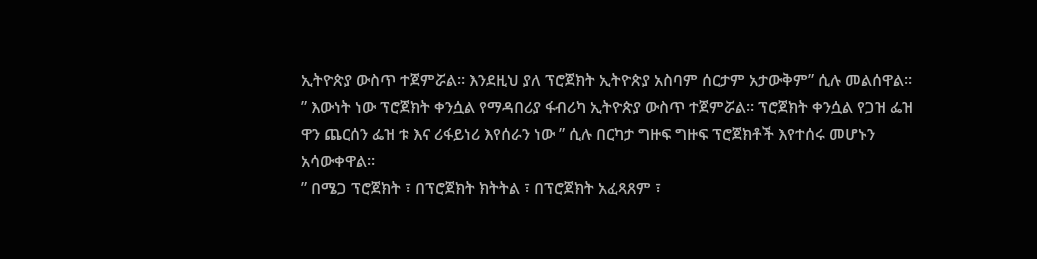ኢትዮጵያ ውስጥ ተጀምሯል። እንደዚህ ያለ ፕሮጀክት ኢትዮጵያ አስባም ሰርታም አታውቅም” ሲሉ መልሰዋል።
” እውነት ነው ፕሮጀክት ቀንሷል የማዳበሪያ ፋብሪካ ኢትዮጵያ ውስጥ ተጀምሯል። ፕሮጀክት ቀንሷል የጋዝ ፌዝ ዋን ጨርሰን ፌዝ ቱ እና ሪፋይነሪ እየሰራን ነው ” ሲሉ በርካታ ግዙፍ ግዙፍ ፕሮጀክቶች እየተሰሩ መሆኑን አሳውቀዋል።
” በሜጋ ፕሮጀክት ፣ በፕሮጀክት ክትትል ፣ በፕሮጀክት አፈጻጸም ፣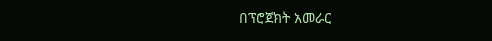በፕሮጀክት አመራር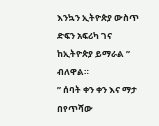እንኳን ኢትዮጵያ ውስጥ ድፍን አፍሪካ ገና ከኢትዮጵያ ይማራል ” ብለዋል።
” ሰባት ቀን ቀን እና ማታ በየጥሻው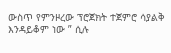ውስጥ የምንዞረው ፕሮጀክት ተጀምሮ ሳያልቅ እንዳይቆም ነው ” ሲሉ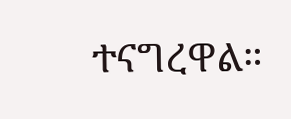ተናግረዋል።